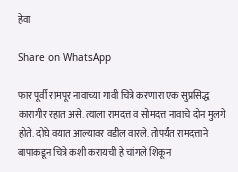हेवा

Share on WhatsApp

फार पूर्वी रामपूर नावाच्या गावी चित्रे करणारा एक सुप्रसिद्ध कारागीर रहात असे. त्याला रामदत्त व सोमदत्त नावाचे दोन मुलगे होते. दोघे वयात आल्यावर वडील वारले. तोपर्यंत रामदत्ताने बापाकडून चित्रे कशी करायची हे चांगले शिकून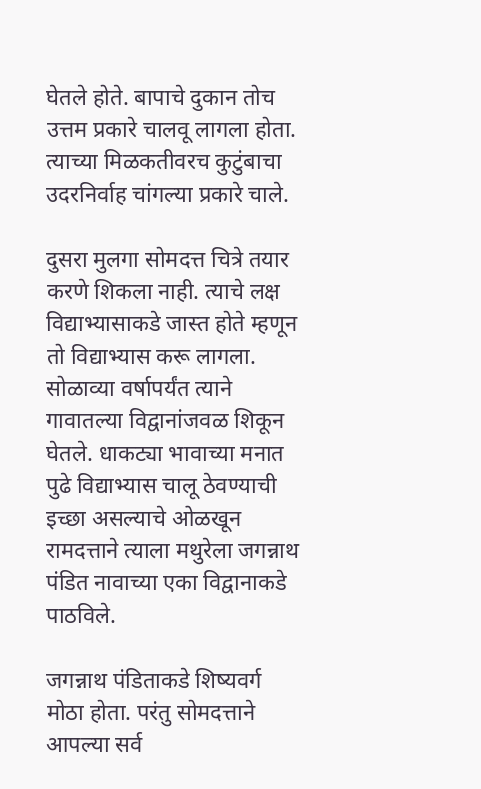घेतले होते. बापाचे दुकान तोच उत्तम प्रकारे चालवू लागला होता. त्याच्या मिळकतीवरच कुटुंबाचा उदरनिर्वाह चांगल्या प्रकारे चाले.

दुसरा मुलगा सोमदत्त चित्रे तयार करणे शिकला नाही. त्याचे लक्ष विद्याभ्यासाकडे जास्त होते म्हणून तो विद्याभ्यास करू लागला. सोळाव्या वर्षापर्यंत त्याने गावातल्या विद्वानांजवळ शिकून घेतले. धाकट्या भावाच्या मनात पुढे विद्याभ्यास चालू ठेवण्याची इच्छा असल्याचे ओळखून रामदत्ताने त्याला मथुरेला जगन्नाथ पंडित नावाच्या एका विद्वानाकडे पाठविले.

जगन्नाथ पंडिताकडे शिष्यवर्ग मोठा होता. परंतु सोमदत्ताने आपल्या सर्व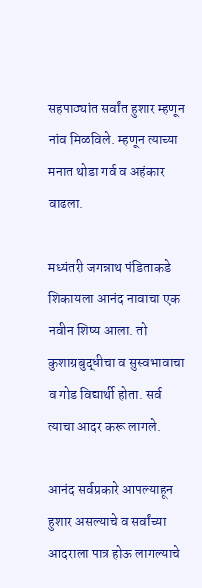सहपाठ्यांत सर्वांत हुशार म्हणून नांव मिळविले. म्हणून त्याच्या मनात थोडा गर्व व अहंकार वाढला.

मध्यंतरी जगन्नाथ पंडिताकडे शिकायला आनंद नावाचा एक नवीन शिष्य आला. तो कुशाग्रबुद्धीचा व सुस्वभावाचा व गोड विद्यार्थी होता. सर्व त्याचा आदर करू लागले.

आनंद सर्वप्रकारे आपल्याहून हुशार असल्याचे व सर्वांच्या आदराला पात्र होऊ लागल्याचे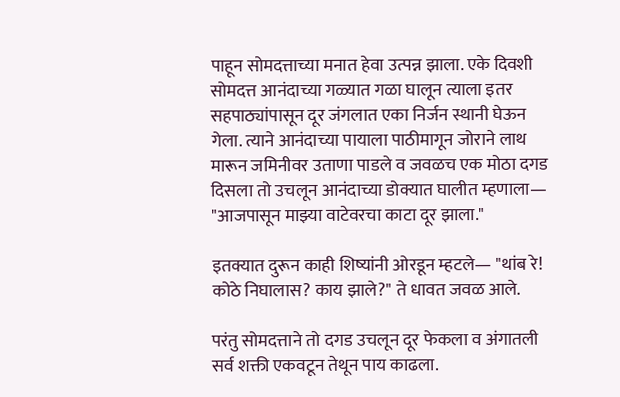पाहून सोमदत्ताच्या मनात हेवा उत्पन्न झाला. एके दिवशी सोमदत्त आनंदाच्या गळ्यात गळा घालून त्याला इतर सहपाठ्यांपासून दूर जंगलात एका निर्जन स्थानी घेऊन गेला. त्याने आनंदाच्या पायाला पाठीमागून जोराने लाथ मारून जमिनीवर उताणा पाडले व जवळच एक मोठा दगड दिसला तो उचलून आनंदाच्या डोक्यात घालीत म्हणाला— "आजपासून माझ्या वाटेवरचा काटा दूर झाला."

इतक्यात दुरून काही शिष्यांनी ओरडून म्हटले— "थांब रे! कोठे निघालास? काय झाले?" ते धावत जवळ आले.

परंतु सोमदत्ताने तो दगड उचलून दूर फेकला व अंगातली सर्व शक्ती एकवटून तेथून पाय काढला.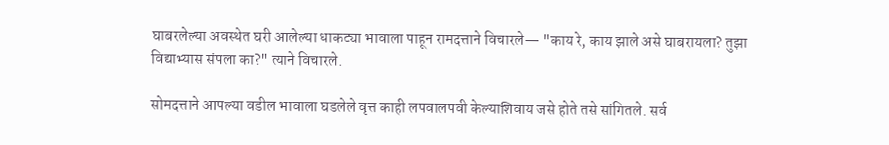घाबरलेल्या अवस्थेत घरी आलेल्या धाकट्या भावाला पाहून रामदत्ताने विचारले— "काय रे, काय झाले असे घाबरायला? तुझा विद्याभ्यास संपला का?" त्याने विचारले.

सोमदत्ताने आपल्या वडील भावाला घडलेले वृत्त काही लपवालपवी केल्याशिवाय जसे होते तसे सांगितले. सर्व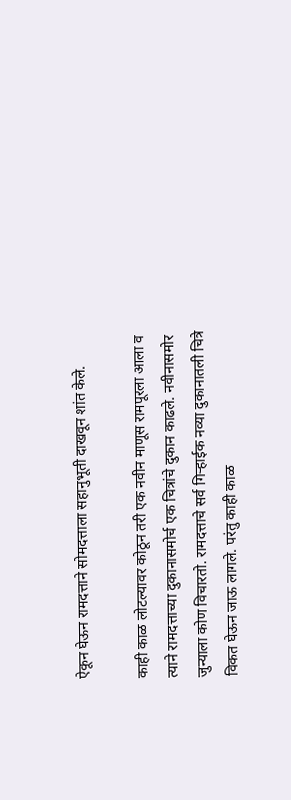ऐकून घेऊन रामदत्ताने सोमदत्ताला सहानुभूती दाखवून शांत केले.

काही काळ लोटल्यावर कोठून तरी एक नवीन माणूस रामपूरला आला व त्याने रामदत्ताच्या दुकानासमोर्च एक चित्रांचे दुकान काढले. नवीनासमोर जुन्याला कोण विचारतो. रामदत्ताचे सर्व गिऱ्हाईक नव्या दुकानातली चित्रे विकत घेऊन जाऊ लागले. परंतु काही काळ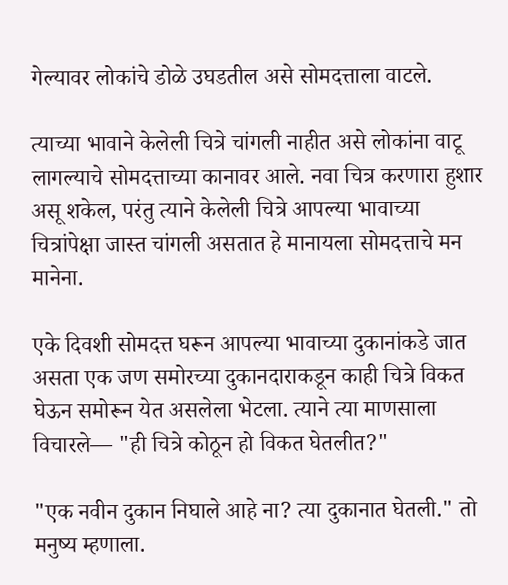गेल्यावर लोकांचे डोळे उघडतील असे सोमदत्ताला वाटले.

त्याच्या भावाने केलेली चित्रे चांगली नाहीत असे लोकांना वाटू लागल्याचे सोमदत्ताच्या कानावर आले. नवा चित्र करणारा हुशार असू शकेल, परंतु त्याने केलेली चित्रे आपल्या भावाच्या चित्रांपेक्षा जास्त चांगली असतात हे मानायला सोमदत्ताचे मन मानेना.

एके दिवशी सोमदत्त घरून आपल्या भावाच्या दुकानांकडे जात असता एक जण समोरच्या दुकानदाराकडून काही चित्रे विकत घेऊन समोरून येत असलेला भेटला. त्याने त्या माणसाला विचारले— "ही चित्रे कोठून हो विकत घेतलीत?"

"एक नवीन दुकान निघाले आहे ना? त्या दुकानात घेतली." तो मनुष्य म्हणाला.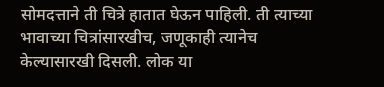सोमदत्ताने ती चित्रे हातात घेऊन पाहिली. ती त्याच्या भावाच्या चित्रांसारखीच, जणूकाही त्यानेच केल्यासारखी दिसली. लोक या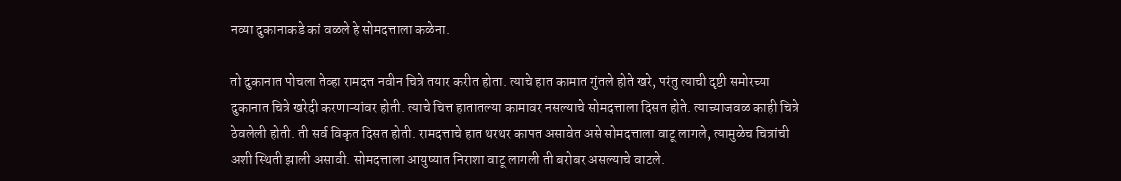नव्या दुकानाकडे कां वळले हे सोमदत्ताला कळेना.

तो दुकानात पोचला तेव्हा रामदत्त नवीन चित्रे तयार करीत होता. त्याचे हात कामात गुंतले होते खरे, परंतु त्याची दृष्टी समोरच्या दुकानात चित्रे खरेदी करणाऱ्यांवर होती. त्याचे चित्त हातातल्या कामावर नसल्याचे सोमदत्ताला दिसत होते. त्याच्याजवळ काही चित्रे ठेवलेली होती. ती सर्व विकृत दिसत होती. रामदत्ताचे हात थरथर कापत असावेत असे सोमदत्ताला वाटू लागले, त्यामुळेच चित्रांची अशी स्थिती झाली असावी. सोमदत्ताला आयुष्यात निराशा वाटू लागली ती बरोबर असल्याचे वाटले.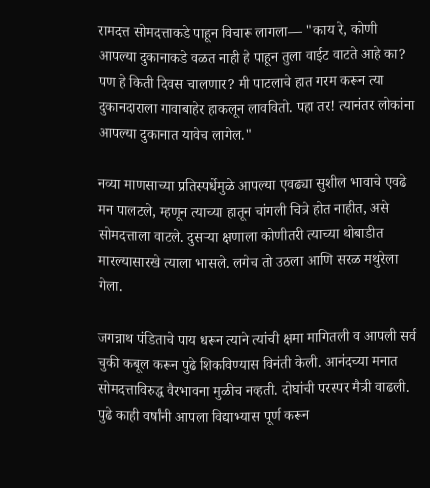रामदत्त सोमदत्ताकडे पाहून विचारू लागला— "काय रे, कोणी आपल्या दुकानाकडे वळत नाही हे पाहून तुला वाईट वाटते आहे का? पण हे किती दिवस चालणार? मी पाटलाचे हात गरम करून त्या दुकानदाराला गावाबाहेर हाकलून लाववितो. पहा तर! त्यानंतर लोकांना आपल्या दुकानात यावेच लागेल."

नव्या माणसाच्या प्रतिस्पर्धेमुळे आपल्या एवढ्या सुशील भावाचे एवढे मन पालटले, म्हणून त्याच्या हातून चांगली चित्रे होत नाहीत, असे सोमदत्ताला वाटले. दुसऱ्या क्षणाला कोणीतरी त्याच्या थोबाडीत मारल्यासारखे त्याला भासले. लगेच तो उठला आणि सरळ मथुरेला गेला.

जगन्नाथ पंडिताचे पाय धरून त्याने त्यांची क्षमा मागितली व आपली सर्व चुकी कबूल करून पुढे शिकविण्यास विनंती केली. आनंदच्या मनात सोमदत्ताविरुद्ध वैरभावना मुळीच नव्हती. दोघांची परस्पर मैत्री वाढली. पुढे काही वर्षांनी आपला विद्याभ्यास पूर्ण करून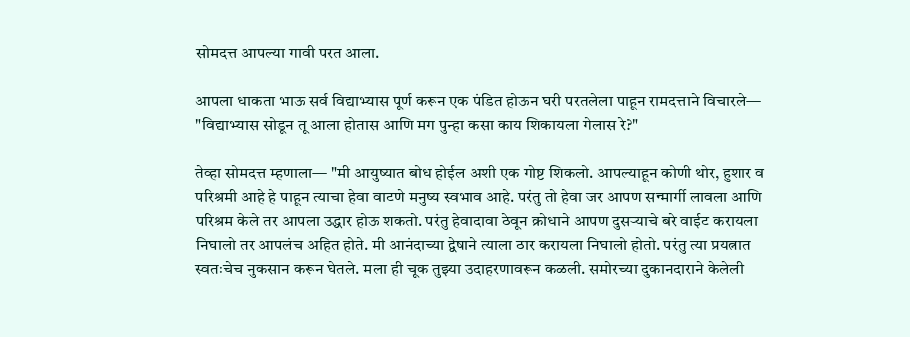सोमदत्त आपल्या गावी परत आला.

आपला धाकता भाऊ सर्व विद्याभ्यास पूर्ण करून एक पंडित होऊन घरी परतलेला पाहून रामदत्ताने विचारले— "विद्याभ्यास सोडून तू आला होतास आणि मग पुन्हा कसा काय शिकायला गेलास रे?"

तेव्हा सोमदत्त म्हणाला— "मी आयुष्यात बोध होईल अशी एक गोष्ट शिकलो. आपल्याहून कोणी थोर, हुशार व परिश्रमी आहे हे पाहून त्याचा हेवा वाटणे मनुष्य स्वभाव आहे. परंतु तो हेवा जर आपण सन्मार्गी लावला आणि परिश्रम केले तर आपला उद्धार होऊ शकतो. परंतु हेवादावा ठेवून क्रोधाने आपण दुसऱ्याचे बरे वाईट करायला निघालो तर आपलंच अहित होते. मी आनंदाच्या द्वेषाने त्याला ठार करायला निघालो होतो. परंतु त्या प्रयत्नात स्वतःचेच नुकसान करून घेतले. मला ही चूक तुझ्या उदाहरणावरून कळली. समोरच्या दुकानदाराने केलेली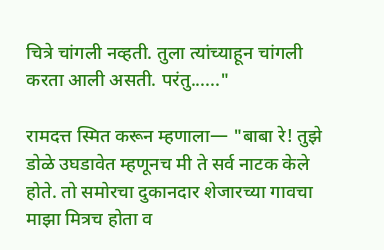चित्रे चांगली नव्हती. तुला त्यांच्याहून चांगली करता आली असती. परंतु......"

रामदत्त स्मित करून म्हणाला— "बाबा रे! तुझे डोळे उघडावेत म्हणूनच मी ते सर्व नाटक केले होते. तो समोरचा दुकानदार शेजारच्या गावचा माझा मित्रच होता व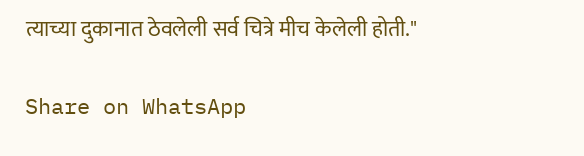त्याच्या दुकानात ठेवलेली सर्व चित्रे मीच केलेली होती."

Share on WhatsApp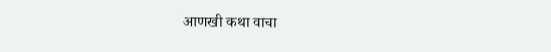आणखी कथा वाचा